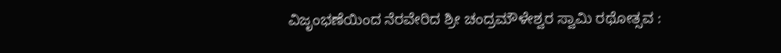ವಿಜೃಂಭಣೆಯಿಂದ ನೆರವೇರಿದ ಶ್ರೀ ಚಂದ್ರಮೌಳೇಶ್ವರ ಸ್ವಾಮಿ ರಥೋತ್ಸವ :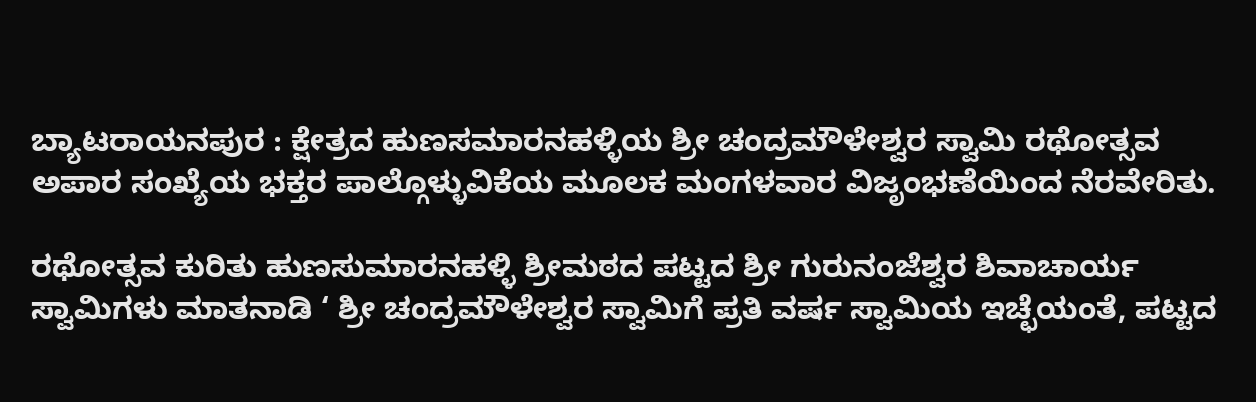ಬ್ಯಾಟರಾಯನಪುರ : ಕ್ಷೇತ್ರದ ಹುಣಸಮಾರನಹಳ್ಳಿಯ ಶ್ರೀ ಚಂದ್ರಮೌಳೇಶ್ವರ ಸ್ವಾಮಿ ರಥೋತ್ಸವ ಅಪಾರ ಸಂಖ್ಯೆಯ ಭಕ್ತರ ಪಾಲ್ಗೊಳ್ಳುವಿಕೆಯ ಮೂಲಕ ಮಂಗಳವಾರ ವಿಜೃಂಭಣೆಯಿಂದ ನೆರವೇರಿತು.

ರಥೋತ್ಸವ ಕುರಿತು ಹುಣಸುಮಾರನಹಳ್ಳಿ ಶ್ರೀಮಠದ ಪಟ್ಟದ ಶ್ರೀ ಗುರುನಂಜೆಶ್ವರ ಶಿವಾಚಾರ್ಯ ಸ್ವಾಮಿಗಳು ಮಾತನಾಡಿ ‘ ಶ್ರೀ ಚಂದ್ರಮೌಳೇಶ್ವರ ಸ್ವಾಮಿಗೆ ಪ್ರತಿ ವರ್ಷ ಸ್ವಾಮಿಯ ಇಚ್ಛೆಯಂತೆ, ಪಟ್ಟದ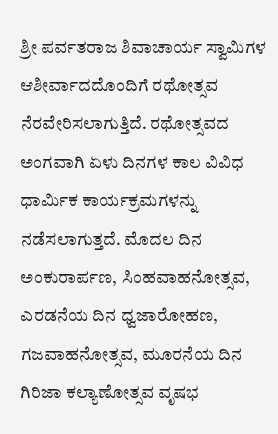ಶ್ರೀ ಪರ್ವತರಾಜ ಶಿವಾಚಾರ್ಯ ಸ್ವಾಮಿಗಳ ಆಶೀರ್ವಾದದೊಂದಿಗೆ ರಥೋತ್ಸವ ನೆರವೇರಿಸಲಾಗುತ್ತಿದೆ. ರಥೋತ್ಸವದ ಅಂಗವಾಗಿ ಏಳು ದಿನಗಳ ಕಾಲ ವಿವಿಧ ಧಾರ್ಮಿಕ ಕಾರ್ಯಕ್ರಮಗಳನ್ನು ನಡೆಸಲಾಗುತ್ತದೆ. ಮೊದಲ ದಿನ ಅಂಕುರಾರ್ಪಣ, ಸಿಂಹವಾಹನೋತ್ಸವ, ಎರಡನೆಯ ದಿನ ಧ್ವಜಾರೋಹಣ, ಗಜವಾಹನೋತ್ಸವ, ಮೂರನೆಯ ದಿನ ಗಿರಿಜಾ ಕಲ್ಯಾಣೋತ್ಸವ ವೃಷಭ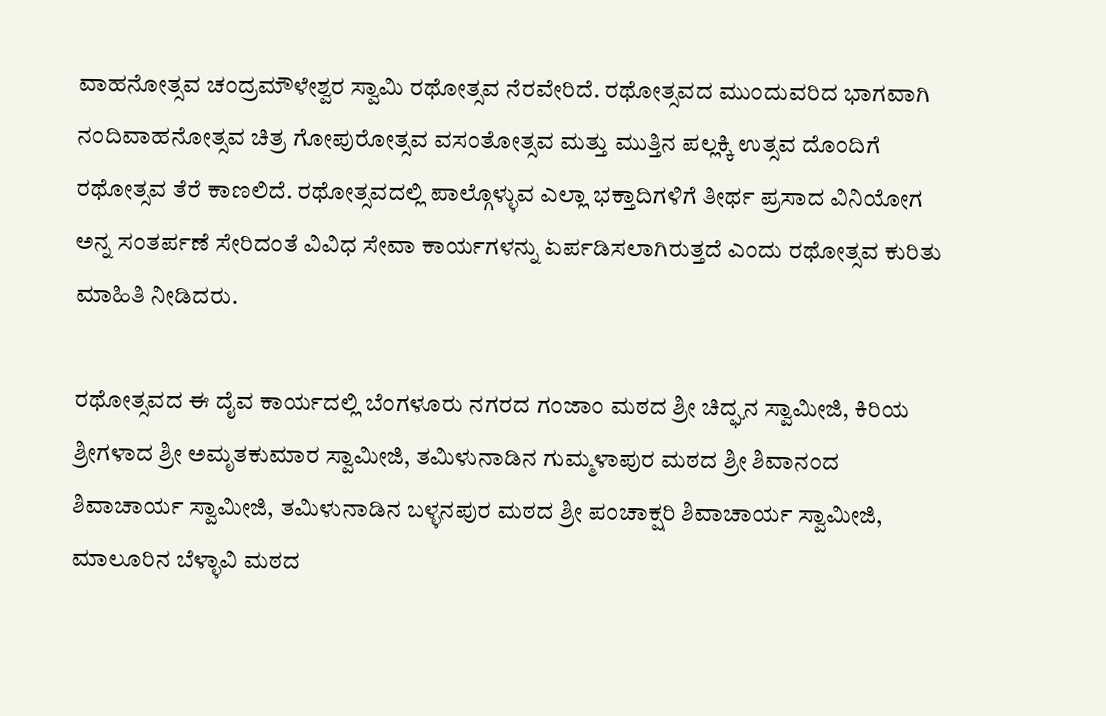ವಾಹನೋತ್ಸವ ಚಂದ್ರಮೌಳೇಶ್ವರ ಸ್ವಾಮಿ ರಥೋತ್ಸವ ನೆರವೇರಿದೆ. ರಥೋತ್ಸವದ ಮುಂದುವರಿದ ಭಾಗವಾಗಿ ನಂದಿವಾಹನೋತ್ಸವ ಚಿತ್ರ ಗೋಪುರೋತ್ಸವ ವಸಂತೋತ್ಸವ ಮತ್ತು ಮುತ್ತಿನ ಪಲ್ಲಕ್ಕಿ ಉತ್ಸವ ದೊಂದಿಗೆ ರಥೋತ್ಸವ ತೆರೆ ಕಾಣಲಿದೆ. ರಥೋತ್ಸವದಲ್ಲಿ ಪಾಲ್ಗೊಳ್ಳುವ ಎಲ್ಲಾ ಭಕ್ತಾದಿಗಳಿಗೆ ತೀರ್ಥ ಪ್ರಸಾದ ವಿನಿಯೋಗ ಅನ್ನ ಸಂತರ್ಪಣೆ ಸೇರಿದಂತೆ ವಿವಿಧ ಸೇವಾ ಕಾರ್ಯಗಳನ್ನು ಏರ್ಪಡಿಸಲಾಗಿರುತ್ತದೆ ಎಂದು ರಥೋತ್ಸವ ಕುರಿತು ಮಾಹಿತಿ ನೀಡಿದರು.

ರಥೋತ್ಸವದ ಈ ದೈವ ಕಾರ್ಯದಲ್ಲಿ ಬೆಂಗಳೂರು ನಗರದ ಗಂಜಾಂ ಮಠದ ಶ್ರೀ ಚಿದ್ಘನ ಸ್ವಾಮೀಜಿ, ಕಿರಿಯ ಶ್ರೀಗಳಾದ ಶ್ರೀ ಅಮೃತಕುಮಾರ ಸ್ವಾಮೀಜಿ, ತಮಿಳುನಾಡಿನ ಗುಮ್ಮಳಾಪುರ ಮಠದ ಶ್ರೀ ಶಿವಾನಂದ ಶಿವಾಚಾರ್ಯ ಸ್ವಾಮೀಜಿ, ತಮಿಳುನಾಡಿನ ಬಳ್ಳನಪುರ ಮಠದ ಶ್ರೀ ಪಂಚಾಕ್ಷರಿ ಶಿವಾಚಾರ್ಯ ಸ್ವಾಮೀಜಿ, ಮಾಲೂರಿನ ಬೆಳ್ಳಾವಿ ಮಠದ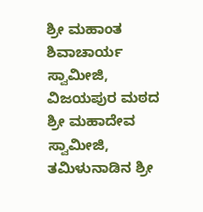ಶ್ರೀ ಮಹಾಂತ ಶಿವಾಚಾರ್ಯ ಸ್ವಾಮೀಜಿ, ವಿಜಯಪುರ ಮಠದ ಶ್ರೀ ಮಹಾದೇವ ಸ್ವಾಮೀಜಿ, ತಮಿಳುನಾಡಿನ ಶ್ರೀ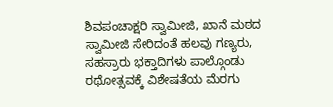ಶಿವಪಂಚಾಕ್ಷರಿ ಸ್ವಾಮೀಜಿ, ಖಾನೆ ಮಠದ ಸ್ವಾಮೀಜಿ ಸೇರಿದಂತೆ ಹಲವು ಗಣ್ಯರು, ಸಹಸ್ರಾರು ಭಕ್ತಾದಿಗಳು ಪಾಲ್ಗೊಂಡು ರಥೋತ್ಸವಕ್ಕೆ ವಿಶೇಷತೆಯ ಮೆರಗು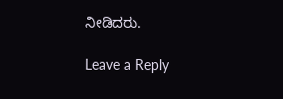ನೀಡಿದರು.

Leave a Reply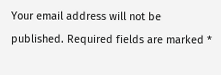Your email address will not be published. Required fields are marked *